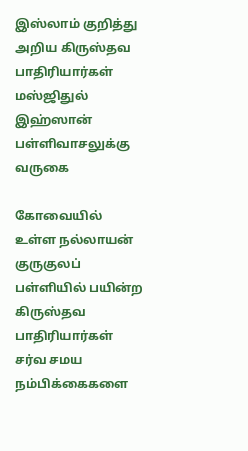இஸ்லாம் குறித்து அறிய கிருஸ்தவ பாதிரியார்கள் மஸ்ஜிதுல் இஹ்ஸான் பள்ளிவாசலுக்கு வருகை

கோவையில் உள்ள நல்லாயன் குருகுலப் பள்ளியில் பயின்ற கிருஸ்தவ பாதிரியார்கள் சர்வ சமய நம்பிக்கைகளை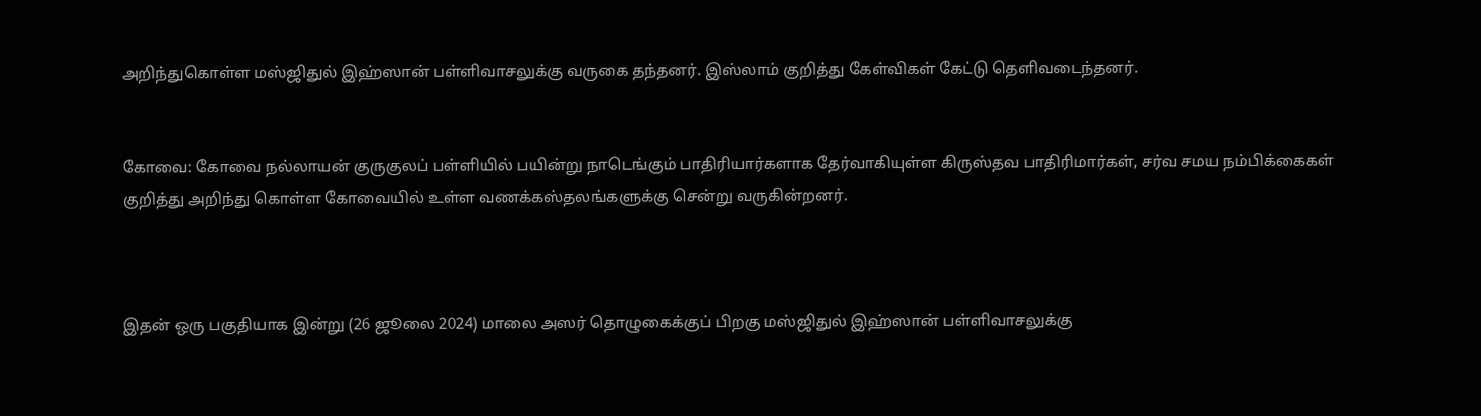அறிந்துகொள்ள மஸ்ஜிதுல் இஹ்ஸான் பள்ளிவாசலுக்கு வருகை தந்தனர். இஸ்லாம் குறித்து கேள்விகள் கேட்டு தெளிவடைந்தனர்.


கோவை: கோவை நல்லாயன் குருகுலப் பள்ளியில் பயின்று நாடெங்கும் பாதிரியார்களாக தேர்வாகியுள்ள கிருஸ்தவ பாதிரிமார்கள், சர்வ சமய நம்பிக்கைகள் குறித்து அறிந்து கொள்ள கோவையில் உள்ள வணக்கஸ்தலங்களுக்கு சென்று வருகின்றனர்.



இதன் ஒரு பகுதியாக இன்று (26 ஜூலை 2024) மாலை அஸர் தொழுகைக்குப் பிறகு மஸ்ஜிதுல் இஹ்ஸான் பள்ளிவாசலுக்கு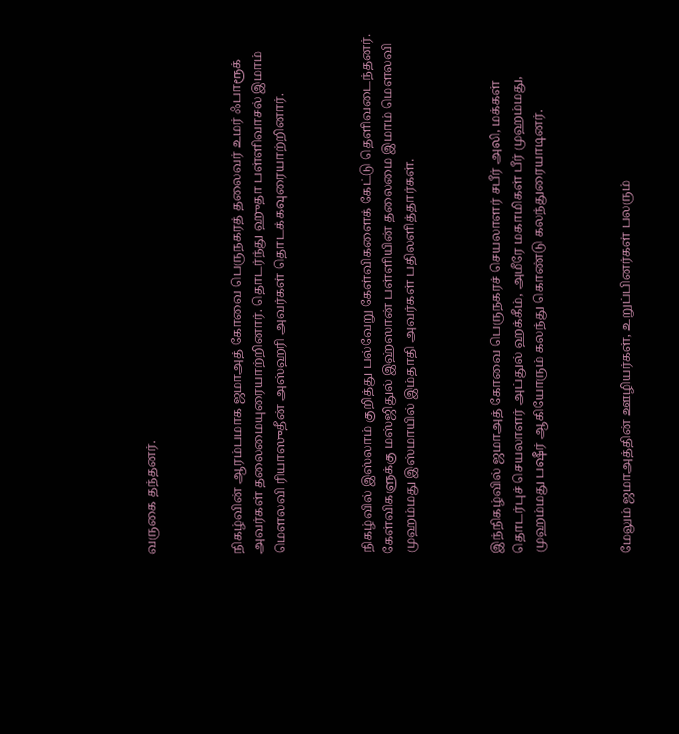வருகை தந்தனர்.



நிகழ்வின் ஆரம்பமாக ஜமாஅத் கோவை பெருநகரத் தலைவர் உமர் ஃபாரூக் அவர்கள் தலைமையுரையாற்றினார். தொடர்ந்து ஹுதா பள்ளிவாசல் இமாம் மௌலவி ரியாஸுதீன் அஸ்ஹரி அவர்கள் தொடக்கவுரையாற்றினார்.



நிகழ்வில் இஸ்லாம் குறித்து பல்வேறு கேள்விகளைக் கேட்டு தெளிவடைந்தனர். கேள்விகளுக்கு மஸ்ஜிதுல் இஹ்ஸான் பள்ளியின் தலைமை இமாம் மௌலவி முஹம்மது இஸ்மாயில் இம்தாதி அவர்கள் பதிலளித்தார்கள்.



இந்நிகழ்வில் ஜமாஅத் கோவை பெருநகரச் செயலாளர் சபீர் அலி, மக்கள் தொடர்புச் செயலாளர் அப்துல் ஹக்கீம், அமீரே மகாமிகள் பீர் முஹம்மது, முஹம்மது பஷீர் ஆகியோரும் கலந்து கொண்டு கலந்துரையாடினர்.



மேலும் ஜமாஅத்தின் ஊழியர்கள், உறுப்பினர்கள் பலரும்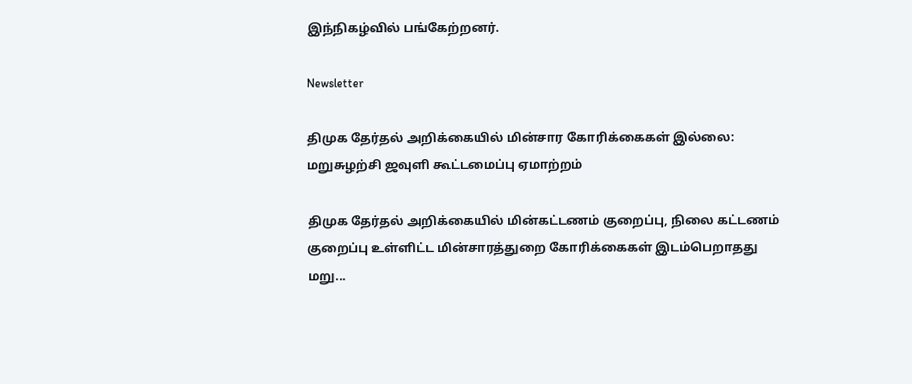இந்நிகழ்வில் பங்கேற்றனர்.

Newsletter

திமுக தேர்தல் அறிக்கையில் மின்சார கோரிக்கைகள் இல்லை: மறுசுழற்சி ஜவுளி கூட்டமைப்பு ஏமாற்றம்

திமுக தேர்தல் அறிக்கையில் மின்கட்டணம் குறைப்பு, நிலை கட்டணம் குறைப்பு உள்ளிட்ட மின்சாரத்துறை கோரிக்கைகள் இடம்பெறாதது மறு...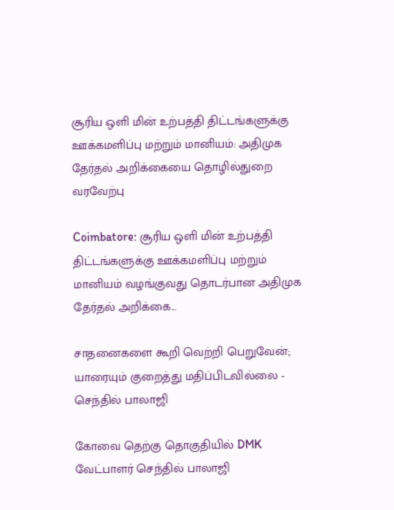சூரிய ஒளி மின் உற்பத்தி திட்டங்களுக்கு ஊக்கமளிப்பு மற்றும் மானியம்: அதிமுக தேர்தல் அறிக்கையை தொழில்துறை வரவேற்பு

Coimbatore: சூரிய ஒளி மின் உற்பத்தி திட்டங்களுக்கு ஊக்கமளிப்பு மற்றும் மானியம் வழங்குவது தொடர்பான அதிமுக தேர்தல் அறிக்கை...

சாதனைகளை கூறி வெற்றி பெறுவேன்; யாரையும் குறைத்து மதிப்பிடவில்லை - செந்தில் பாலாஜி

கோவை தெற்கு தொகுதியில் DMK வேட்பாளர் செந்தில் பாலாஜி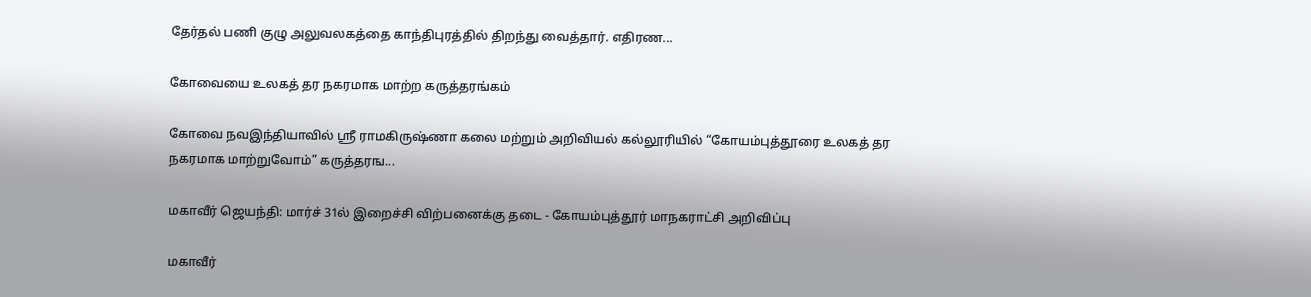தேர்தல் பணி குழு அலுவலகத்தை காந்திபுரத்தில் திறந்து வைத்தார். எதிரண...

கோவையை உலகத் தர நகரமாக மாற்ற கருத்தரங்கம்

கோவை நவஇந்தியாவில் ஸ்ரீ ராமகிருஷ்ணா கலை மற்றும் அறிவியல் கல்லூரியில் “கோயம்புத்தூரை உலகத் தர நகரமாக மாற்றுவோம்” கருத்தரங...

மகாவீர் ஜெயந்தி: மார்ச் 31ல் இறைச்சி விற்பனைக்கு தடை - கோயம்புத்தூர் மாநகராட்சி அறிவிப்பு

மகாவீர்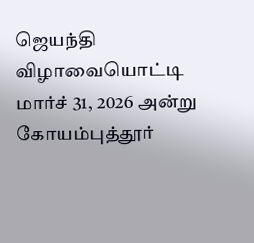ஜெயந்தி விழாவையொட்டி மார்ச் 31, 2026 அன்று கோயம்புத்தூர்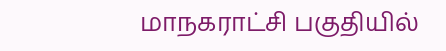மாநகராட்சி பகுதியில்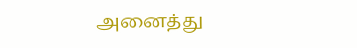அனைத்து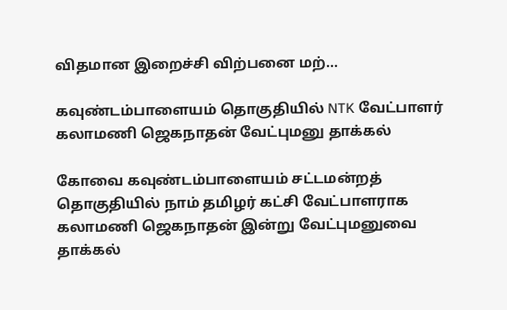விதமான இறைச்சி விற்பனை மற்...

கவுண்டம்பாளையம் தொகுதியில் NTK வேட்பாளர் கலாமணி ஜெகநாதன் வேட்புமனு தாக்கல்

கோவை கவுண்டம்பாளையம் சட்டமன்றத் தொகுதியில் நாம் தமிழர் கட்சி வேட்பாளராக கலாமணி ஜெகநாதன் இன்று வேட்புமனுவை தாக்கல்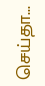செய்தா...